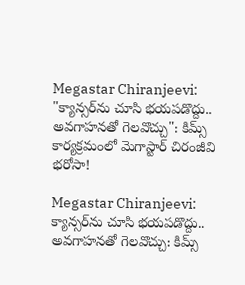Megastar Chiranjeevi: "క్యాన్సర్‌ను చూసి భయపడొద్దు.. అవగాహనతో గెలవొచ్చు": కిమ్స్ కార్యక్రమంలో మెగాస్టార్ చిరంజీవి భరోసా!

Megastar Chiranjeevi: క్యాన్సర్‌ను చూసి భయపడొద్దు.. అవగాహనతో గెలవొచ్చు: కిమ్స్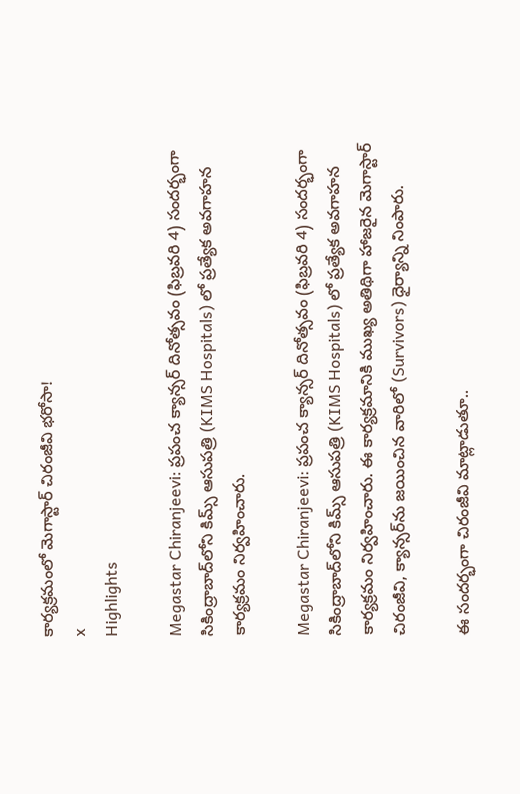కార్యక్రమంలో మెగాస్టార్ చిరంజీవి భరోసా!
x
Highlights

Megastar Chiranjeevi: ప్రపంచ క్యాన్సర్ దినోత్సవం (ఫిబ్రవరి 4) సందర్భంగా సికింద్రాబాద్‌లోని కిమ్స్ ఆసుపత్రి (KIMS Hospitals) లో ప్రత్యేక అవగాహన కార్యక్రమం నిర్వహించారు.

Megastar Chiranjeevi: ప్రపంచ క్యాన్సర్ దినోత్సవం (ఫిబ్రవరి 4) సందర్భంగా సికింద్రాబాద్‌లోని కిమ్స్ ఆసుపత్రి (KIMS Hospitals) లో ప్రత్యేక అవగాహన కార్యక్రమం నిర్వహించారు. ఈ కార్యక్రమానికి ముఖ్య అతిథిగా హాజరైన మెగాస్టార్ చిరంజీవి, క్యాన్సర్‌ను జయించిన వారిలో (Survivors) ధైర్యాన్ని నింపారు.

ఈ సందర్భంగా చిరంజీవి మాట్లాడుతూ..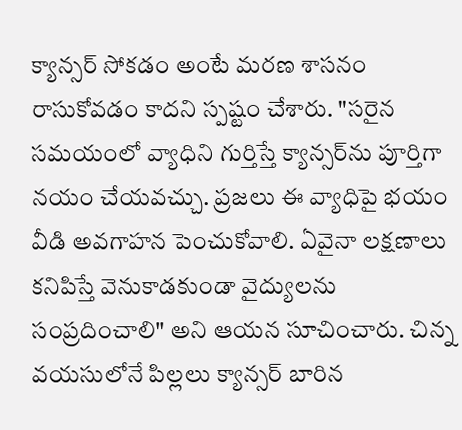క్యాన్సర్ సోకడం అంటే మరణ శాసనం రాసుకోవడం కాదని స్పష్టం చేశారు. "సరైన సమయంలో వ్యాధిని గుర్తిస్తే క్యాన్సర్‌ను పూర్తిగా నయం చేయవచ్చు. ప్రజలు ఈ వ్యాధిపై భయం వీడి అవగాహన పెంచుకోవాలి. ఏవైనా లక్షణాలు కనిపిస్తే వెనుకాడకుండా వైద్యులను సంప్రదించాలి" అని ఆయన సూచించారు. చిన్న వయసులోనే పిల్లలు క్యాన్సర్ బారిన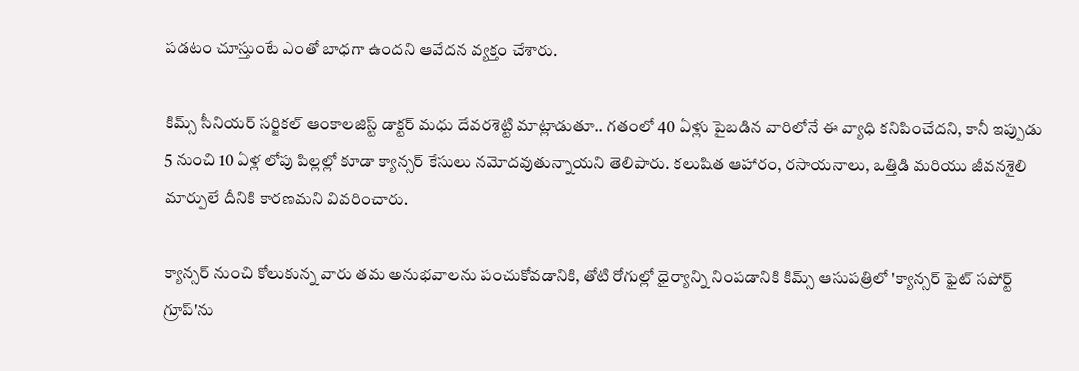పడటం చూస్తుంటే ఎంతో బాధగా ఉందని ఆవేదన వ్యక్తం చేశారు.

కిమ్స్ సీనియర్ సర్జికల్ ఆంకాలజిస్ట్ డాక్టర్ మధు దేవరశెట్టి మాట్లాడుతూ.. గతంలో 40 ఏళ్లు పైబడిన వారిలోనే ఈ వ్యాధి కనిపించేదని, కానీ ఇప్పుడు 5 నుంచి 10 ఏళ్ల లోపు పిల్లల్లో కూడా క్యాన్సర్ కేసులు నమోదవుతున్నాయని తెలిపారు. కలుషిత ఆహారం, రసాయనాలు, ఒత్తిడి మరియు జీవనశైలి మార్పులే దీనికి కారణమని వివరించారు.

క్యాన్సర్ నుంచి కోలుకున్న వారు తమ అనుభవాలను పంచుకోవడానికి, తోటి రోగుల్లో ధైర్యాన్ని నింపడానికి కిమ్స్ ఆసుపత్రిలో 'క్యాన్సర్ ఫైట్ సపోర్ట్ గ్రూప్'ను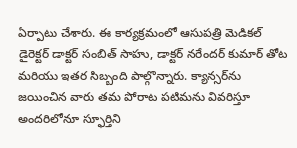ఏర్పాటు చేశారు. ఈ కార్యక్రమంలో ఆసుపత్రి మెడికల్ డైరెక్టర్ డాక్టర్ సంబిత్ సాహు, డాక్టర్ నరేందర్ కుమార్ తోట మరియు ఇతర సిబ్బంది పాల్గొన్నారు. క్యాన్సర్‌ను జయించిన వారు తమ పోరాట పటిమను వివరిస్తూ అందరిలోనూ స్ఫూర్తిని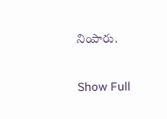నింపారు.

Show Full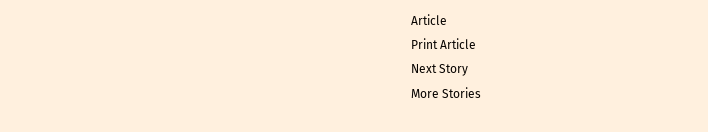Article
Print Article
Next Story
More Stories